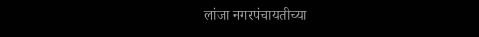लांजा नगरपंचायतीच्या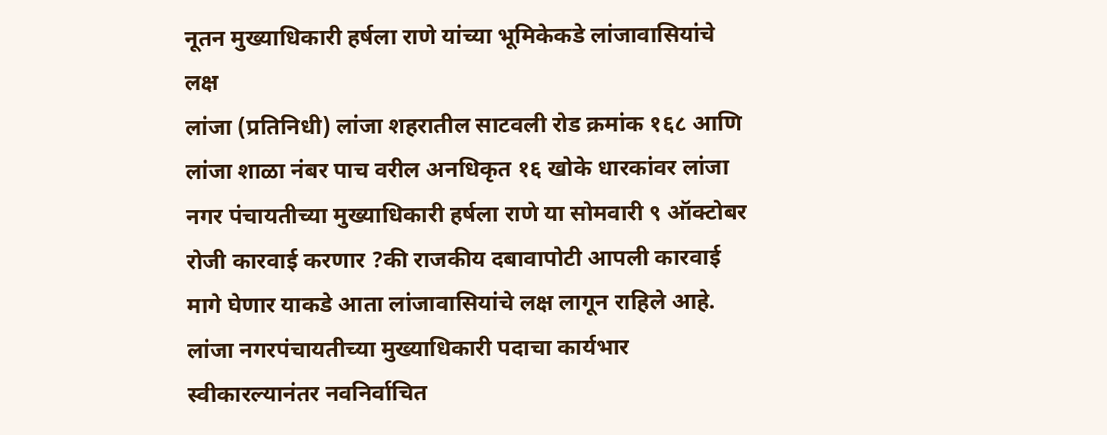नूतन मुख्याधिकारी हर्षला राणे यांच्या भूमिकेकडे लांजावासियांचे लक्ष
लांजा (प्रतिनिधी) लांजा शहरातील साटवली रोड क्रमांक १६८ आणि लांजा शाळा नंबर पाच वरील अनधिकृत १६ खोके धारकांवर लांजा नगर पंचायतीच्या मुख्याधिकारी हर्षला राणे या सोमवारी ९ ऑक्टोबर रोजी कारवाई करणार ?की राजकीय दबावापोटी आपली कारवाई मागे घेणार याकडे आता लांजावासियांचे लक्ष लागून राहिले आहे.
लांजा नगरपंचायतीच्या मुख्याधिकारी पदाचा कार्यभार स्वीकारल्यानंतर नवनिर्वाचित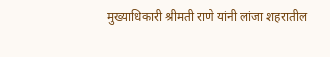मुख्याधिकारी श्रीमती राणे यांनी लांजा शहरातील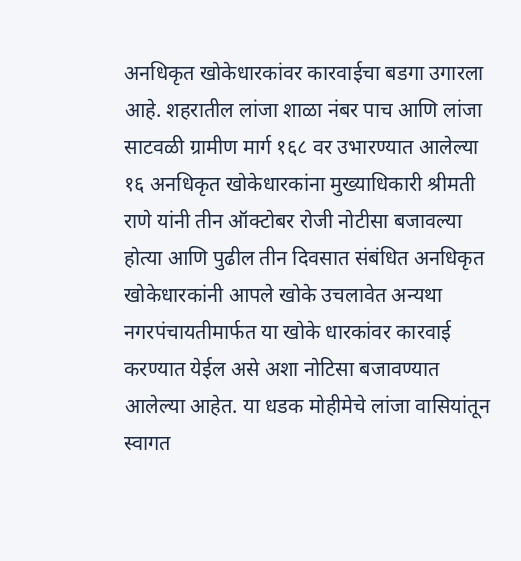अनधिकृत खोकेधारकांवर कारवाईचा बडगा उगारला आहे. शहरातील लांजा शाळा नंबर पाच आणि लांजा साटवळी ग्रामीण मार्ग १६८ वर उभारण्यात आलेल्या १६ अनधिकृत खोकेधारकांना मुख्याधिकारी श्रीमती राणे यांनी तीन ऑक्टोबर रोजी नोटीसा बजावल्या होत्या आणि पुढील तीन दिवसात संबंधित अनधिकृत खोकेधारकांनी आपले खोके उचलावेत अन्यथा नगरपंचायतीमार्फत या खोके धारकांवर कारवाई करण्यात येईल असे अशा नोटिसा बजावण्यात आलेल्या आहेत. या धडक मोहीमेचे लांजा वासियांतून स्वागत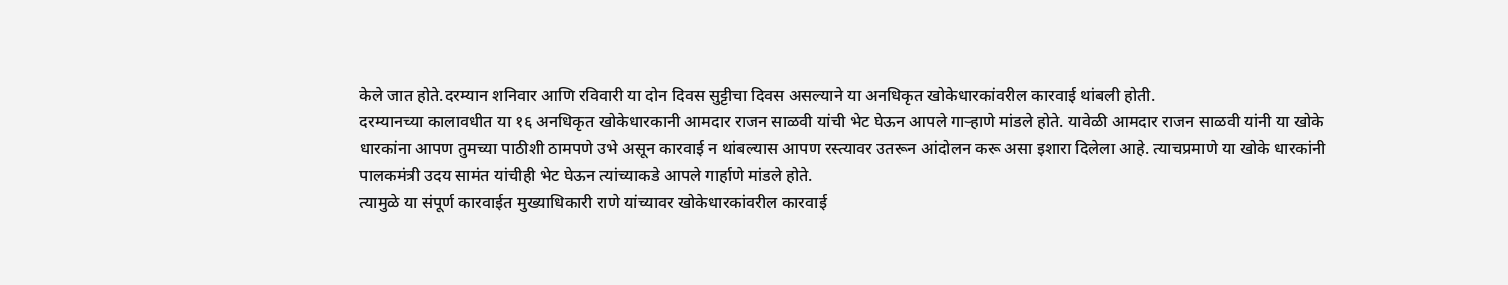केले जात होते.दरम्यान शनिवार आणि रविवारी या दोन दिवस सुट्टीचा दिवस असल्याने या अनधिकृत खोकेधारकांवरील कारवाई थांबली होती.
दरम्यानच्या कालावधीत या १६ अनधिकृत खोकेधारकानी आमदार राजन साळवी यांची भेट घेऊन आपले गाऱ्हाणे मांडले होते. यावेळी आमदार राजन साळवी यांनी या खोके धारकांना आपण तुमच्या पाठीशी ठामपणे उभे असून कारवाई न थांबल्यास आपण रस्त्यावर उतरून आंदोलन करू असा इशारा दिलेला आहे. त्याचप्रमाणे या खोके धारकांनी पालकमंत्री उदय सामंत यांचीही भेट घेऊन त्यांच्याकडे आपले गार्हाणे मांडले होते.
त्यामुळे या संपूर्ण कारवाईत मुख्याधिकारी राणे यांच्यावर खोकेधारकांवरील कारवाई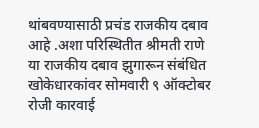थांबवण्यासाठी प्रचंड राजकीय दबाव आहे .अशा परिस्थितीत श्रीमती राणे या राजकीय दबाव झुगारून संबंधित खोकेधारकांवर सोमवारी ९ ऑक्टोबर रोजी कारवाई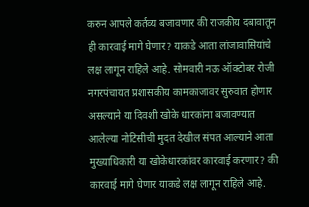करुन आपले कर्तव्य बजावणार की राजकीय दबावातून ही कारवाई मागे घेणार? याकडे आता लांजावासियांचे लक्ष लागून राहिले आहे. सोमवारी नऊ ऑक्टोबर रोजी नगरपंचायत प्रशासकीय कामकाजावर सुरुवात होणार असल्याने या दिवशी खोके धारकांना बजावण्यात आलेल्या नोटिसीची मुदत देखील संपत आल्याने आता मुख्याधिकारी या खोकेधारकांवर कारवाई करणार? की कारवाई मागे घेणार याकडे लक्ष लागून राहिले आहे.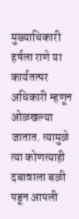मुख्याधिकारी हर्षला राणे या कार्यतत्पर अधिकारी म्हणून ओळखल्या जातात. त्यामुळे त्या कोणत्याही दबावाला बळी पडून आपली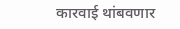कारवाई थांबवणार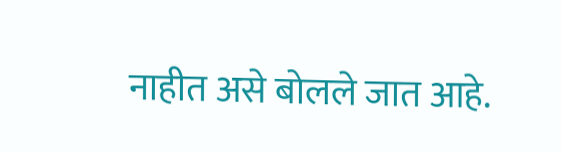नाहीत असे बोलले जात आहे.